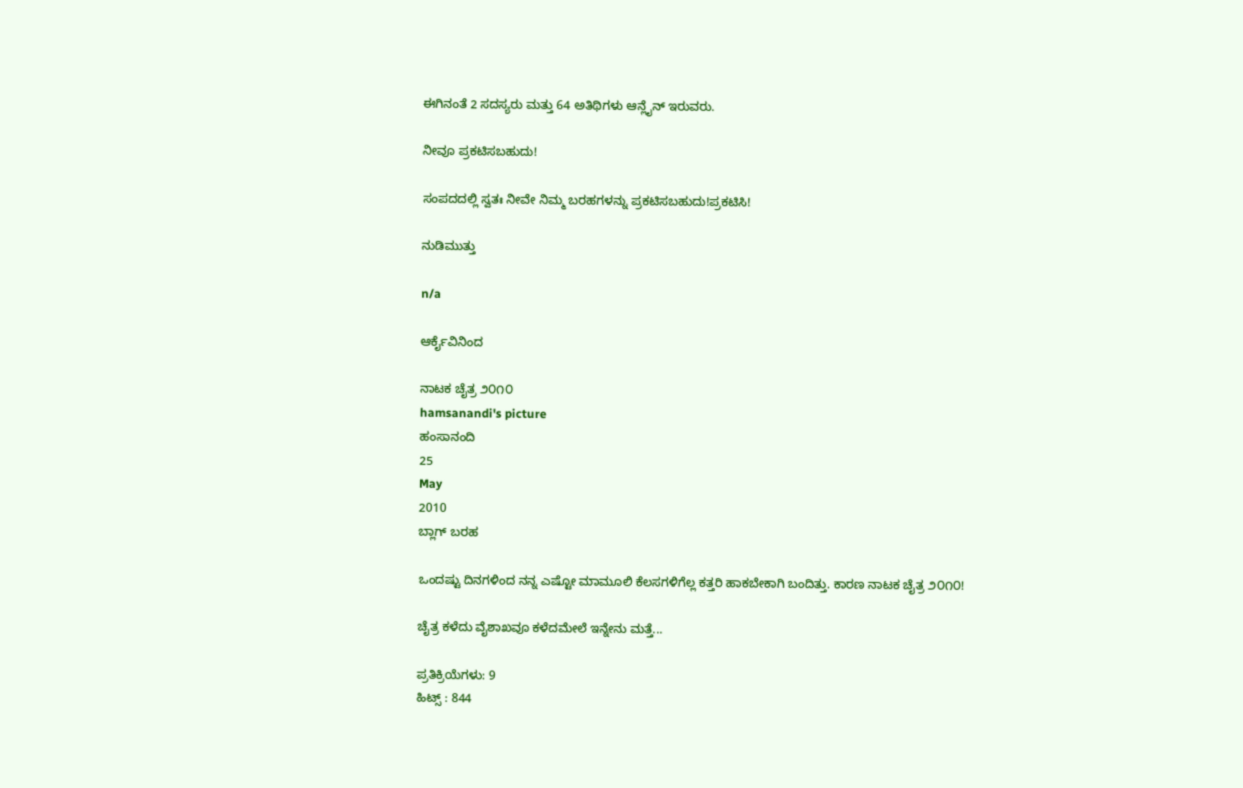ಈಗಿನಂತೆ 2 ಸದಸ್ಯರು ಮತ್ತು 64 ಅತಿಥಿಗಳು ಆನ್ಲೈನ್ ಇರುವರು.

ನೀವೂ ಪ್ರಕಟಿಸಬಹುದು!

ಸಂಪದದಲ್ಲಿ ಸ್ವತಃ ನೀವೇ ನಿಮ್ಮ ಬರಹಗಳನ್ನು ಪ್ರಕಟಿಸಬಹುದು!ಪ್ರಕಟಿಸಿ!

ನುಡಿಮುತ್ತು

n/a

ಆರ್ಕೈವಿನಿಂದ

ನಾಟಕ ಚೈತ್ರ ೨೦೧೦
hamsanandi's picture
ಹಂಸಾನಂದಿ
25
May
2010
ಬ್ಲಾಗ್ ಬರಹ

ಒಂದಷ್ಟು ದಿನಗಳಿಂದ ನನ್ನ ಎಷ್ಟೋ ಮಾಮೂಲಿ ಕೆಲಸಗಳಿಗೆಲ್ಲ ಕತ್ತರಿ ಹಾಕಬೇಕಾಗಿ ಬಂದಿತ್ತು. ಕಾರಣ ನಾಟಕ ಚೈತ್ರ ೨೦೧೦!

ಚೈತ್ರ ಕಳೆದು ವೈಶಾಖವೂ ಕಳೆದಮೇಲೆ ಇನ್ನೇನು ಮತ್ತೆ...

ಪ್ರತಿಕ್ರಿಯೆಗಳು: 9
ಹಿಟ್ಸ್ : 844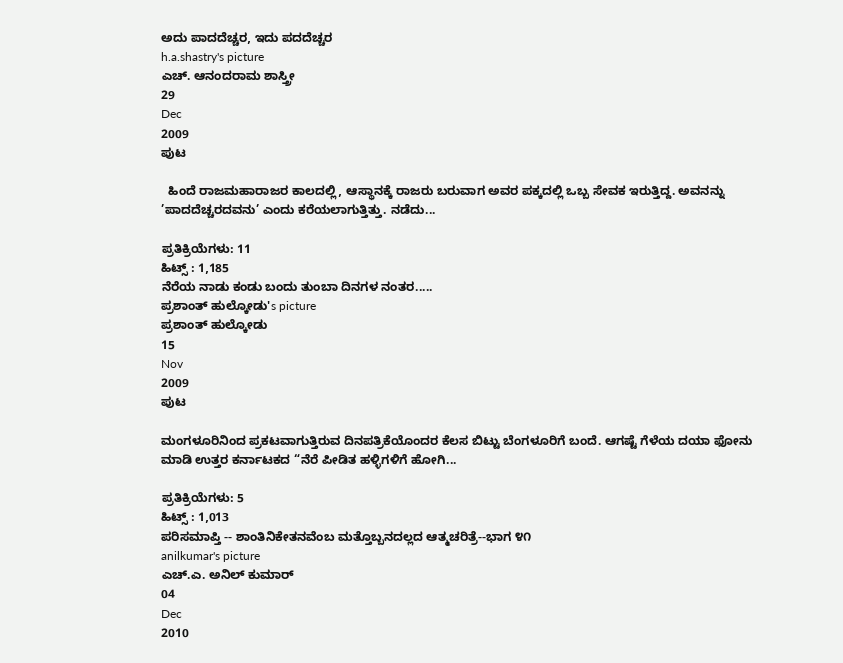ಅದು ಪಾದದೆಚ್ಚರ, ಇದು ಪದದೆಚ್ಚರ
h.a.shastry's picture
ಎಚ್. ಆನಂದರಾಮ ಶಾಸ್ತ್ರೀ
29
Dec
2009
ಪುಟ

  ಹಿಂದೆ ರಾಜಮಹಾರಾಜರ ಕಾಲದಲ್ಲಿ, ಆಸ್ಥಾನಕ್ಕೆ ರಾಜರು ಬರುವಾಗ ಅವರ ಪಕ್ಕದಲ್ಲಿ ಒಬ್ಬ ಸೇವಕ ಇರುತ್ತಿದ್ದ. ಅವನನ್ನು ’ಪಾದದೆಚ್ಚರದವನು’ ಎಂದು ಕರೆಯಲಾಗುತ್ತಿತ್ತು. ನಡೆದು...

ಪ್ರತಿಕ್ರಿಯೆಗಳು: 11
ಹಿಟ್ಸ್ : 1,185
ನೆರೆಯ ನಾಡು ಕಂಡು ಬಂದು ತುಂಬಾ ದಿನಗಳ ನಂತರ.....
ಪ್ರಶಾಂತ್ ಹುಲ್ಕೋಡು's picture
ಪ್ರಶಾಂತ್ ಹುಲ್ಕೋಡು
15
Nov
2009
ಪುಟ

ಮಂಗಳೂರಿನಿಂದ ಪ್ರಕಟವಾಗುತ್ತಿರುವ ದಿನಪತ್ರಿಕೆಯೊಂದರ ಕೆಲಸ ಬಿಟ್ಟು ಬೆಂಗಳೂರಿಗೆ ಬಂದೆ. ಆಗಷ್ಟೆ ಗೆಳೆಯ ದಯಾ ಫೋನು ಮಾಡಿ ಉತ್ತರ ಕರ್ನಾಟಕದ “ನೆರೆ ಪೀಡಿತ ಹಳ್ಳಿಗಳಿಗೆ ಹೋಗಿ...

ಪ್ರತಿಕ್ರಿಯೆಗಳು: 5
ಹಿಟ್ಸ್ : 1,013
ಪರಿಸಮಾಪ್ತಿ -- ಶಾಂತಿನಿಕೇತನವೆಂಬ ಮತ್ತೊಬ್ಬನದಲ್ಲದ ಆತ್ಮಚರಿತ್ರೆ--ಭಾಗ ೪೧
anilkumar's picture
ಎಚ್.ಎ. ಅನಿಲ್ ಕುಮಾರ್
04
Dec
2010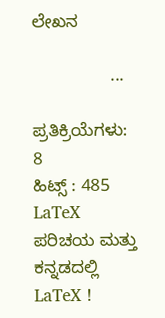ಲೇಖನ

                ...

ಪ್ರತಿಕ್ರಿಯೆಗಳು: 8
ಹಿಟ್ಸ್ : 485
LaTeX ಪರಿಚಯ ಮತ್ತು ಕನ್ನಡದಲ್ಲಿ LaTeX !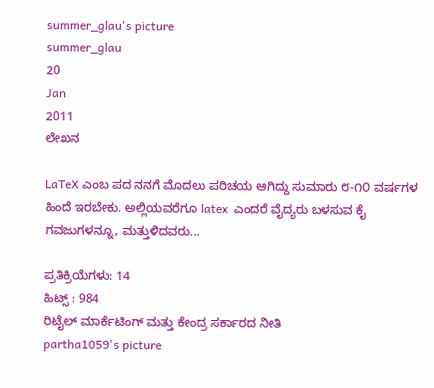summer_glau's picture
summer_glau
20
Jan
2011
ಲೇಖನ

LaTeX ಎಂಬ ಪದ ನನಗೆ ಮೊದಲು ಪರಿಚಯ ಆಗಿದ್ದು ಸುಮಾರು ೮-೧೦ ವರ್ಷಗಳ ಹಿಂದೆ ಇರಬೇಕು. ಅಲ್ಲಿಯವರೆಗೂ latex  ಎಂದರೆ ವೈದ್ಯರು ಬಳಸುವ ಕೈ ಗವಜುಗಳನ್ನೂ, ಮತ್ತುಳಿದವರು...

ಪ್ರತಿಕ್ರಿಯೆಗಳು: 14
ಹಿಟ್ಸ್ : 984
ರಿಟೈಲ್ ಮಾರ್ಕೆಟಿಂಗ್ ಮತ್ತು ಕೇಂದ್ರ ಸರ್ಕಾರದ ನೀತಿ
partha1059's picture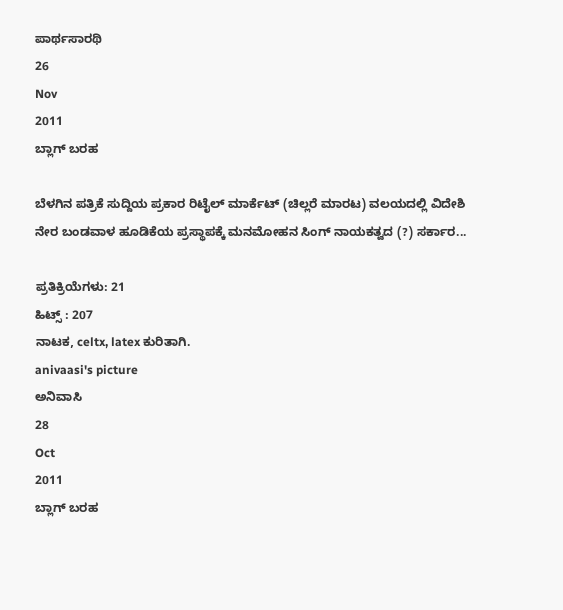ಪಾರ್ಥಸಾರಥಿ
26
Nov
2011
ಬ್ಲಾಗ್ ಬರಹ

ಬೆಳಗಿನ ಪತ್ರಿಕೆ ಸುದ್ದಿಯ ಪ್ರಕಾರ ರಿಟೈಲ್ ಮಾರ್ಕೆಟ್ (ಚಿಲ್ಲರೆ ಮಾರಟ) ವಲಯದಲ್ಲಿ ವಿದೇಶಿ ನೇರ ಬಂಡವಾಳ ಹೂಡಿಕೆಯ ಪ್ರಸ್ಥಾಪಕ್ಕೆ ಮನಮೋಹನ ಸಿಂಗ್ ನಾಯಕತ್ವದ (?) ಸರ್ಕಾರ...

ಪ್ರತಿಕ್ರಿಯೆಗಳು: 21
ಹಿಟ್ಸ್ : 207
ನಾಟಕ, celtx, latex ಕುರಿತಾಗಿ.
anivaasi's picture
ಅನಿವಾಸಿ
28
Oct
2011
ಬ್ಲಾಗ್ ಬರಹ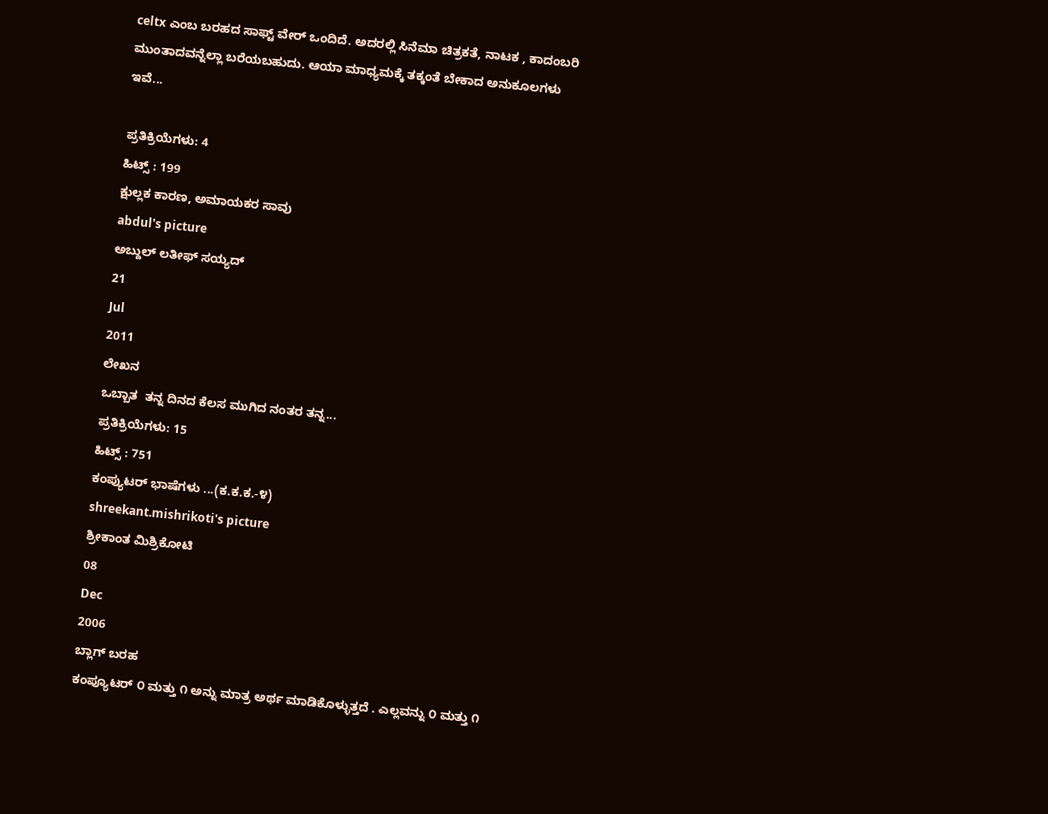celtx ಎಂಬ ಬರಹದ ಸಾಫ್ಟ್‌ ವೇರ್ ಒಂದಿದೆ. ಅದರಲ್ಲಿ ಸಿನೆಮಾ ಚಿತ್ರಕತೆ, ನಾಟಕ , ಕಾದಂಬರಿ ಮುಂತಾದವನ್ನೆಲ್ಲಾ ಬರೆಯಬಹುದು. ಆಯಾ ಮಾಧ್ಯಮಕ್ಕೆ ತಕ್ಕಂತೆ ಬೇಕಾದ ಅನುಕೂಲಗಳು ಇವೆ...

ಪ್ರತಿಕ್ರಿಯೆಗಳು: 4
ಹಿಟ್ಸ್ : 199
ಕ್ಷುಲ್ಲಕ ಕಾರಣ, ಅಮಾಯಕರ ಸಾವು
abdul's picture
ಅಬ್ದುಲ್ ಲತೀಫ್ ಸಯ್ಯದ್
21
Jul
2011
ಲೇಖನ
ಒಬ್ಬಾತ  ತನ್ನ ದಿನದ ಕೆಲಸ ಮುಗಿದ ನಂತರ ತನ್ನ...
ಪ್ರತಿಕ್ರಿಯೆಗಳು: 15
ಹಿಟ್ಸ್ : 751
ಕಂಪ್ಯುಟರ್ ಭಾಷೆಗಳು ...(ಕ.ಕ.ಕ.-೪)
shreekant.mishrikoti's picture
ಶ್ರೀಕಾಂತ ಮಿಶ್ರಿಕೋಟಿ
08
Dec
2006
ಬ್ಲಾಗ್ ಬರಹ
ಕಂಪ್ಯೂಟರ್ ೦ ಮತ್ತು ೧ ಅನ್ನು ಮಾತ್ರ ಅರ್ಥ ಮಾಡಿಕೊಳ್ಳುತ್ತದೆ . ಎಲ್ಲವನ್ನು ೦ ಮತ್ತು ೧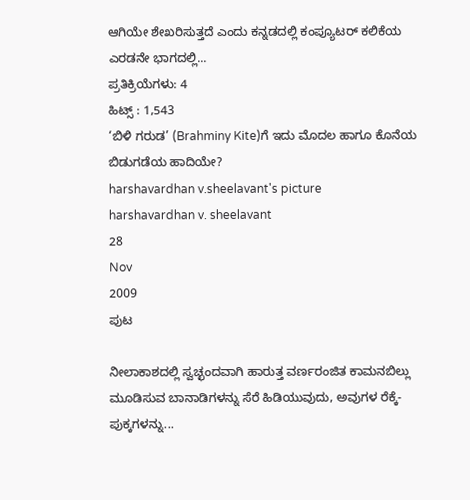ಆಗಿಯೇ ಶೇಖರಿಸುತ್ತದೆ ಎಂದು ಕನ್ನಡದಲ್ಲಿ ಕಂಪ್ಯೂಟರ್ ಕಲಿಕೆಯ ಎರಡನೇ ಭಾಗದಲ್ಲಿ...
ಪ್ರತಿಕ್ರಿಯೆಗಳು: 4
ಹಿಟ್ಸ್ : 1,543
‘ಬಿಳಿ ಗರುಡ’ (Brahminy Kite)ಗೆ ಇದು ಮೊದಲ ಹಾಗೂ ಕೊನೆಯ ಬಿಡುಗಡೆಯ ಹಾದಿಯೇ?
harshavardhan v.sheelavant's picture
harshavardhan v. sheelavant
28
Nov
2009
ಪುಟ

ನೀಲಾಕಾಶದಲ್ಲಿ ಸ್ವಚ್ಛಂದವಾಗಿ ಹಾರುತ್ತ ವರ್ಣರಂಜಿತ ಕಾಮನಬಿಲ್ಲು ಮೂಡಿಸುವ ಬಾನಾಡಿಗಳನ್ನು ಸೆರೆ ಹಿಡಿಯುವುದು, ಅವುಗಳ ರೆಕ್ಕೆ-ಪುಕ್ಕಗಳನ್ನು...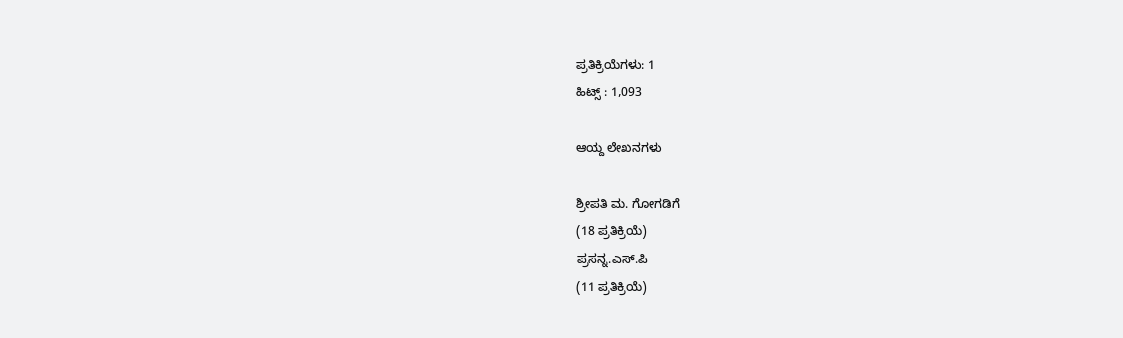ಪ್ರತಿಕ್ರಿಯೆಗಳು: 1
ಹಿಟ್ಸ್ : 1,093

ಆಯ್ದ ಲೇಖನಗಳು

ಶ್ರೀಪತಿ ಮ. ಗೋಗಡಿಗೆ
(18 ಪ್ರತಿಕ್ರಿಯೆ)
ಪ್ರಸನ್ನ.ಎಸ್.ಪಿ
(11 ಪ್ರತಿಕ್ರಿಯೆ)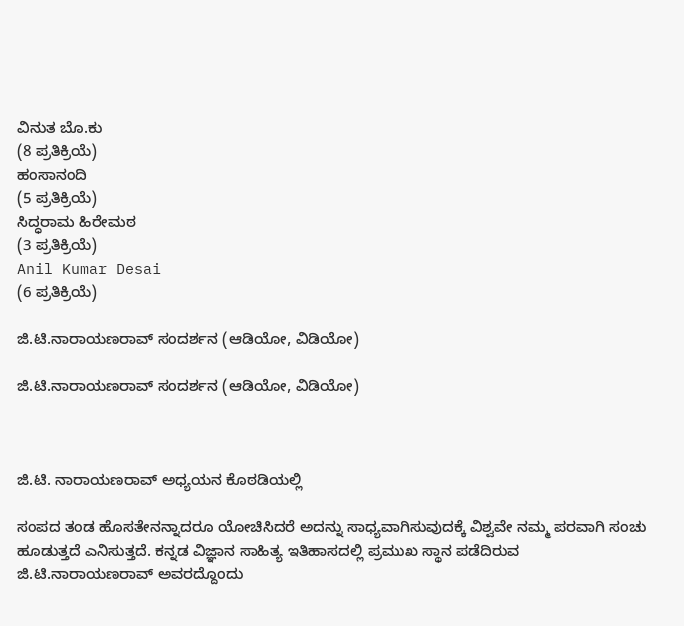ವಿನುತ ಬೊ.ಕು
(8 ಪ್ರತಿಕ್ರಿಯೆ)
ಹಂಸಾನಂದಿ
(5 ಪ್ರತಿಕ್ರಿಯೆ)
ಸಿದ್ಧರಾಮ ಹಿರೇಮಠ
(3 ಪ್ರತಿಕ್ರಿಯೆ)
Anil Kumar Desai
(6 ಪ್ರತಿಕ್ರಿಯೆ)

ಜಿ.ಟಿ.ನಾರಾಯಣರಾವ್ ಸಂದರ್ಶನ (ಆಡಿಯೋ, ವಿಡಿಯೋ)

ಜಿ.ಟಿ.ನಾರಾಯಣರಾವ್ ಸಂದರ್ಶನ (ಆಡಿಯೋ, ವಿಡಿಯೋ)



ಜಿ.ಟಿ. ನಾರಾಯಣರಾವ್ ಅಧ್ಯಯನ ಕೊಠಡಿಯಲ್ಲಿ

ಸಂಪದ ತಂಡ ಹೊಸತೇನನ್ನಾದರೂ ಯೋಚಿಸಿದರೆ ಅದನ್ನು ಸಾಧ್ಯವಾಗಿಸುವುದಕ್ಕೆ ವಿಶ್ವವೇ ನಮ್ಮ ಪರವಾಗಿ ಸಂಚು ಹೂಡುತ್ತದೆ ಎನಿಸುತ್ತದೆ. ಕನ್ನಡ ವಿಜ್ಞಾನ ಸಾಹಿತ್ಯ ಇತಿಹಾಸದಲ್ಲಿ ಪ್ರಮುಖ ಸ್ಥಾನ ಪಡೆದಿರುವ ಜಿ.ಟಿ.ನಾರಾಯಣರಾವ್‌ ಅವರದ್ದೊಂದು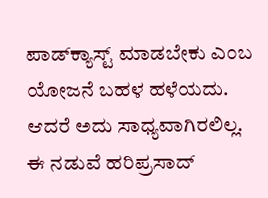ಪಾಡ್‌ಕ್ಯಾಸ್ಟ್‌ ಮಾಡಬೇಕು ಎಂಬ ಯೋಜನೆ ಬಹಳ ಹಳೆಯದು. ಆದರೆ ಅದು ಸಾಧ್ಯವಾಗಿರಲಿಲ್ಲ. ಈ ನಡುವೆ ಹರಿಪ್ರಸಾದ್‌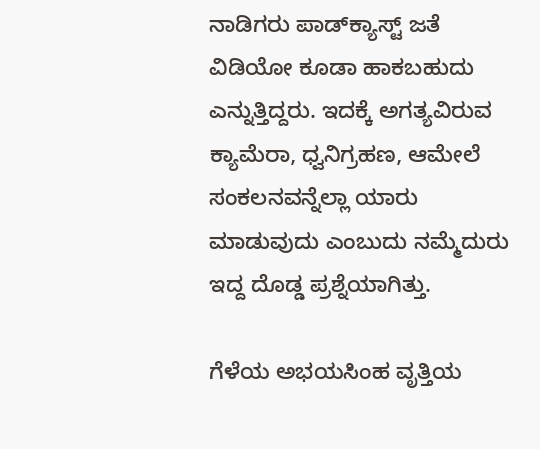ನಾಡಿಗರು ಪಾಡ್‌ಕ್ಯಾಸ್ಟ್‌ ಜತೆ ವಿಡಿಯೋ ಕೂಡಾ ಹಾಕಬಹುದು ಎನ್ನುತ್ತಿದ್ದರು. ಇದಕ್ಕೆ ಅಗತ್ಯವಿರುವ ಕ್ಯಾಮೆರಾ, ಧ್ವನಿಗ್ರಹಣ, ಆಮೇಲೆ ಸಂಕಲನವನ್ನೆಲ್ಲಾ ಯಾರು ಮಾಡುವುದು ಎಂಬುದು ನಮ್ಮೆದುರು ಇದ್ದ ದೊಡ್ಡ ಪ್ರಶ್ನೆಯಾಗಿತ್ತು.

ಗೆಳೆಯ ಅಭಯಸಿಂಹ ವೃತ್ತಿಯ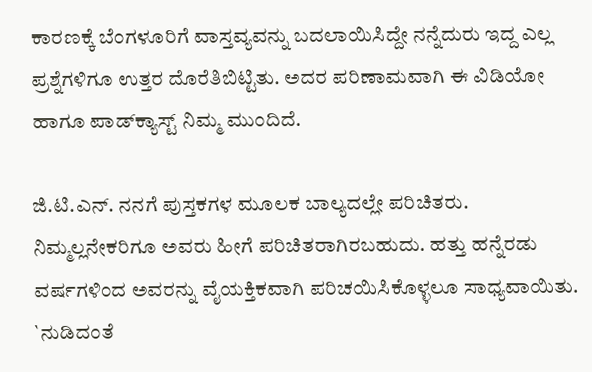ಕಾರಣಕ್ಕೆ ಬೆಂಗಳೂರಿಗೆ ವಾಸ್ತವ್ಯವನ್ನು ಬದಲಾಯಿಸಿದ್ದೇ ನನ್ನೆದುರು ಇದ್ದ ಎಲ್ಲ ಪ್ರಶ್ನೆಗಳಿಗೂ ಉತ್ತರ ದೊರೆತಿಬಿಟ್ಟಿತು. ಅದರ ಪರಿಣಾಮವಾಗಿ ಈ ವಿಡಿಯೋ ಹಾಗೂ ಪಾಡ್‌ಕ್ಯಾಸ್ಟ್‌ ನಿಮ್ಮ ಮುಂದಿದೆ.

ಜಿ.ಟಿ.ಎನ್‌. ನನಗೆ ಪುಸ್ತಕಗಳ ಮೂಲಕ ಬಾಲ್ಯದಲ್ಲೇ ಪರಿಚಿತರು. ನಿಮ್ಮಲ್ಲನೇಕರಿಗೂ ಅವರು ಹೀಗೆ ಪರಿಚಿತರಾಗಿರಬಹುದು. ಹತ್ತು ಹನ್ನೆರಡು ವರ್ಷಗಳಿಂದ ಅವರನ್ನು ವೈಯಕ್ತಿಕವಾಗಿ ಪರಿಚಯಿಸಿಕೊಳ್ಳಲೂ ಸಾಧ್ಯವಾಯಿತು. `ನುಡಿದಂತೆ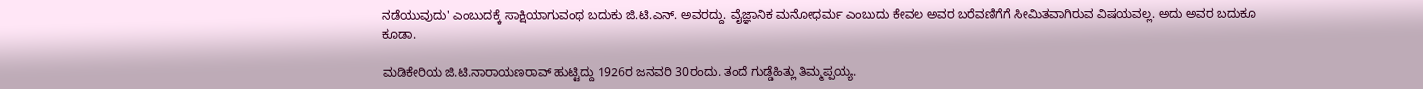ನಡೆಯುವುದು' ಎಂಬುದಕ್ಕೆ ಸಾಕ್ಷಿಯಾಗುವಂಥ ಬದುಕು ಜಿ.ಟಿ.ಎನ್‌. ಅವರದ್ದು. ವೈಜ್ಞಾನಿಕ ಮನೋಧರ್ಮ ಎಂಬುದು ಕೇವಲ ಅವರ ಬರೆವಣಿಗೆಗೆ ಸೀಮಿತವಾಗಿರುವ ವಿಷಯವಲ್ಲ. ಅದು ಅವರ ಬದುಕೂ ಕೂಡಾ.

ಮಡಿಕೇರಿಯ ಜಿ.ಟಿ.ನಾರಾಯಣರಾವ್‌ ಹುಟ್ಟಿದ್ದು 1926ರ ಜನವರಿ 30ರಂದು. ತಂದೆ ಗುಡ್ಡೆಹಿತ್ಲು ತಿಮ್ಮಪ್ಪಯ್ಯ.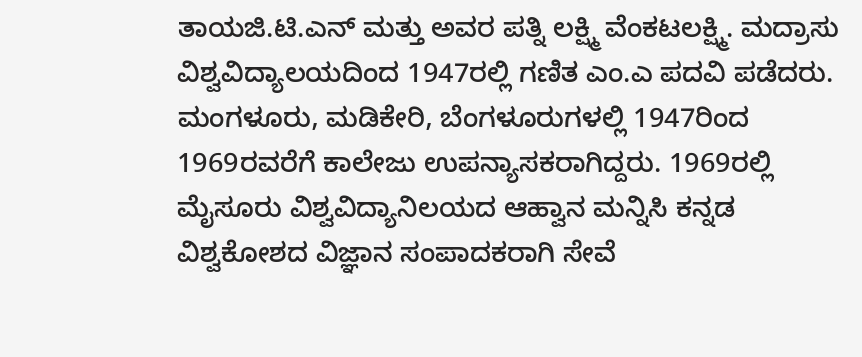ತಾಯಜಿ.ಟಿ.ಎನ್ ಮತ್ತು ಅವರ ಪತ್ನಿ ಲಕ್ಷ್ಮಿ ವೆಂಕಟಲಕ್ಷ್ಮಿ. ಮದ್ರಾಸು ವಿಶ್ವವಿದ್ಯಾಲಯದಿಂದ 1947ರಲ್ಲಿ ಗಣಿತ ಎಂ.ಎ ಪದವಿ ಪಡೆದರು. ಮಂಗಳೂರು, ಮಡಿಕೇರಿ, ಬೆಂಗಳೂರುಗಳಲ್ಲಿ 1947ರಿಂದ 1969ರವರೆಗೆ ಕಾಲೇಜು ಉಪನ್ಯಾಸಕರಾಗಿದ್ದರು. 1969ರಲ್ಲಿ ಮೈಸೂರು ವಿಶ್ವವಿದ್ಯಾನಿಲಯದ ಆಹ್ವಾನ ಮನ್ನಿಸಿ ಕನ್ನಡ ವಿಶ್ವಕೋಶದ ವಿಜ್ಞಾನ ಸಂಪಾದಕರಾಗಿ ಸೇವೆ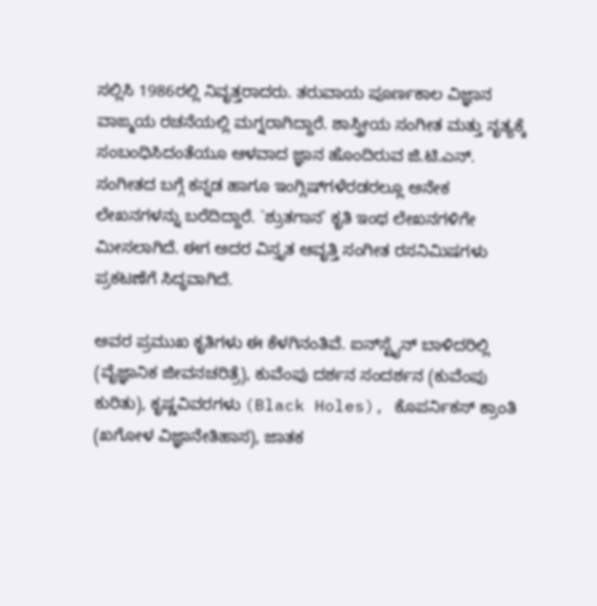ಸಲ್ಲಿಸಿ 1986ರಲ್ಲಿ ನಿವೃತ್ತರಾದರು. ತರುವಾಯ ಪೂರ್ಣಕಾಲ ವಿಜ್ಞಾನ ವಾಙ್ಮಯ ರಚನೆಯಲ್ಲಿ ಮಗ್ನರಾಗಿದ್ದಾರೆ. ಶಾಸ್ತ್ರೀಯ ಸಂಗೀತ ಮತ್ತು ನೃತ್ಯಕ್ಕೆ ಸಂಬಂಧಿಸಿದಂತೆಯೂ ಆಳವಾದ ಜ್ಞಾನ ಹೊಂದಿರುವ ಜಿ.ಟಿ.ಎನ್‌. ಸಂಗೀತದ ಬಗ್ಗೆ ಕನ್ನಡ ಹಾಗೂ ಇಂಗ್ಲಿಷ್‌ಗಳೆರಡರಲ್ಲೂ ಅನೇಕ ಲೇಖನಗಳನ್ನು ಬರೆದಿದ್ದಾರೆ. `ಶ್ರುತಗಾನ' ಕೃತಿ ಇಂಥ ಲೇಖನಗಳಿಗೇ ಮೀಸಲಾಗಿದೆ. ಈಗ ಅದರ ವಿಸ್ತೃತ ಆವೃತ್ತಿ ಸಂಗೀತ ರಸನಿಮಿಷಗಳು ಪ್ರಕಟಣೆಗೆ ಸಿದ್ಧವಾಗಿದೆ.

ಅವರ ಪ್ರಮುಖ ಕೃತಿಗಳು ಈ ಕೆಳಗಿನಂತಿವೆ. ಐನ್‍ಸ್ಟೈನ್ ಬಾಳಿದರಿಲ್ಲಿ (ವೈಜ್ಞಾನಿಕ ಜೀವನಚರಿತ್ರೆ), ಕುವೆಂಪು ದರ್ಶನ ಸಂದರ್ಶನ (ಕುವೆಂಪು ಕುರಿತು), ಕೃಷ್ಣವಿವರಗಳು (Black Holes), ಕೊಪರ್ನಿಕಸ್ ಕ್ರಾಂತಿ (ಖಗೋಳ ವಿಜ್ಞಾನೇತಿಹಾಸ), ಜಾತಕ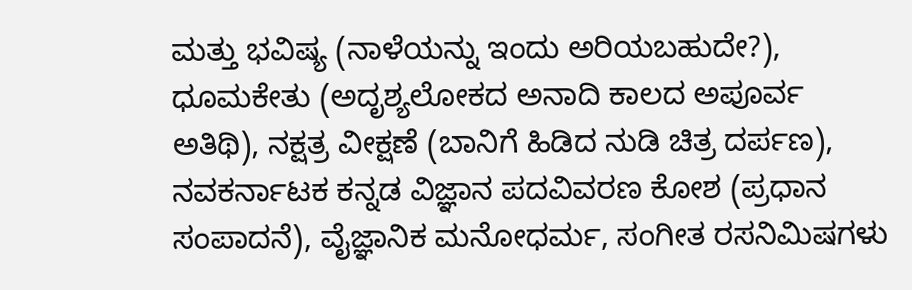ಮತ್ತು ಭವಿಷ್ಯ (ನಾಳೆಯನ್ನು ಇಂದು ಅರಿಯಬಹುದೇ?), ಧೂಮಕೇತು (ಅದೃಶ್ಯಲೋಕದ ಅನಾದಿ ಕಾಲದ ಅಪೂರ್ವ ಅತಿಥಿ), ನಕ್ಷತ್ರ ವೀಕ್ಷಣೆ (ಬಾನಿಗೆ ಹಿಡಿದ ನುಡಿ ಚಿತ್ರ ದರ್ಪಣ), ನವಕರ್ನಾಟಕ ಕನ್ನಡ ವಿಜ್ಞಾನ ಪದವಿವರಣ ಕೋಶ (ಪ್ರಧಾನ ಸಂಪಾದನೆ), ವೈಜ್ಞಾನಿಕ ಮನೋಧರ್ಮ, ಸಂಗೀತ ರಸನಿಮಿಷಗಳು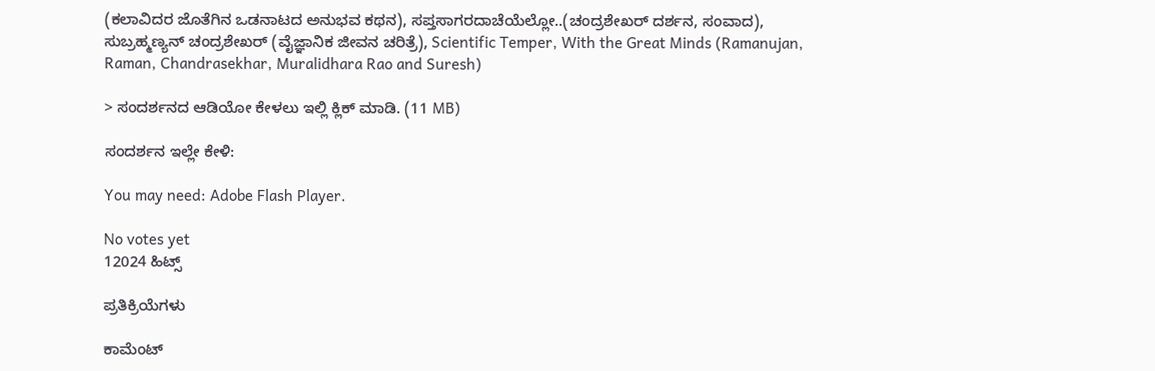(ಕಲಾವಿದರ ಜೊತೆಗಿನ ಒಡನಾಟದ ಅನುಭವ ಕಥನ), ಸಪ್ತಸಾಗರದಾಚೆಯೆಲ್ಲೋ..(ಚಂದ್ರಶೇಖರ್ ದರ್ಶನ, ಸಂವಾದ), ಸುಬ್ರಹ್ಮಣ್ಯನ್ ಚಂದ್ರಶೇಖರ್ (ವೈಜ್ಞಾನಿಕ ಜೀವನ ಚರಿತ್ರೆ), Scientific Temper, With the Great Minds (Ramanujan, Raman, Chandrasekhar, Muralidhara Rao and Suresh)

> ಸಂದರ್ಶನದ ಆಡಿಯೋ ಕೇಳಲು ಇಲ್ಲಿ ಕ್ಲಿಕ್ ಮಾಡಿ. (11 MB)

ಸಂದರ್ಶನ ಇಲ್ಲೇ ಕೇಳಿ:

You may need: Adobe Flash Player.

No votes yet
12024 ಹಿಟ್ಸ್

ಪ್ರತಿಕ್ರಿಯೆಗಳು

ಕಾಮೆಂಟ್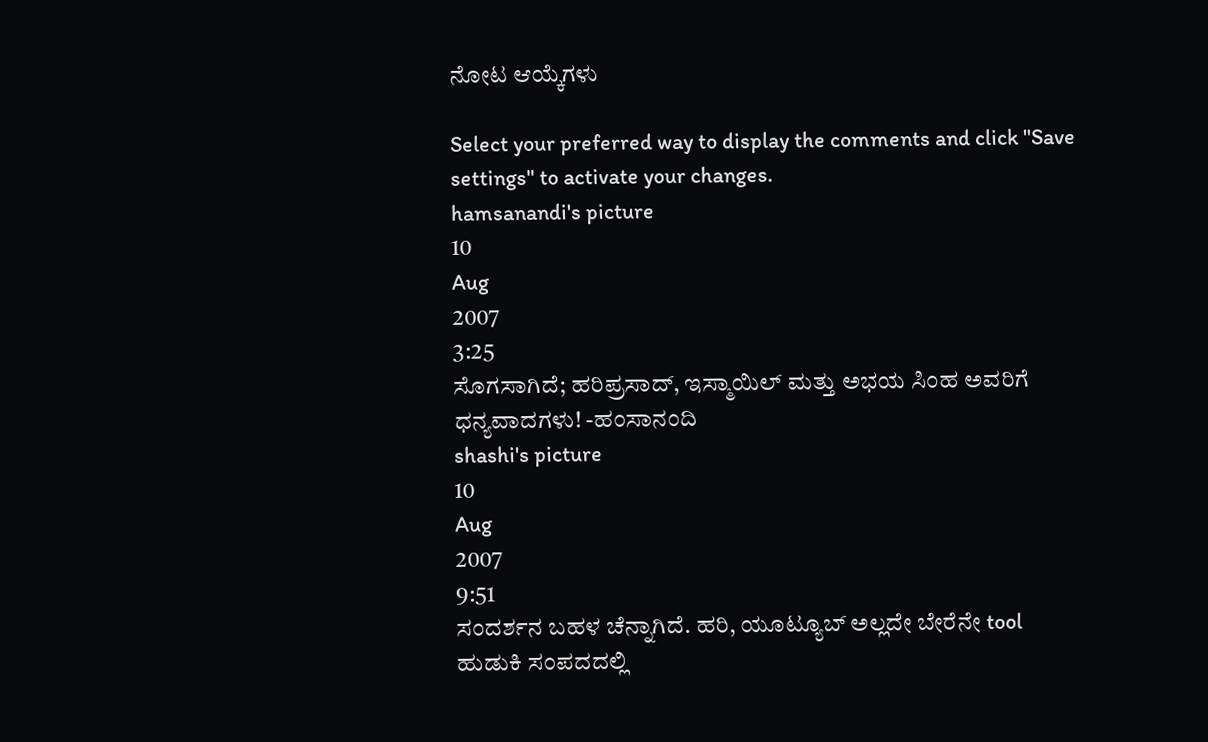ನೋಟ ಆಯ್ಕೆಗಳು

Select your preferred way to display the comments and click "Save settings" to activate your changes.
hamsanandi's picture
10
Aug
2007
3:25
ಸೊಗಸಾಗಿದೆ; ಹರಿಪ್ರಸಾದ್, ಇಸ್ಮಾಯಿಲ್ ಮತ್ತು ಅಭಯ ಸಿಂಹ ಅವರಿಗೆ ಧನ್ಯವಾದಗಳು! -ಹಂಸಾನಂದಿ
shashi's picture
10
Aug
2007
9:51
ಸಂದರ್ಶನ ಬಹಳ ಚೆನ್ನಾಗಿದೆ. ಹರಿ, ಯೂಟ್ಯೂಬ್ ಅಲ್ಲದೇ ಬೇರೆನೇ tool ಹುಡುಕಿ ಸಂಪದದಲ್ಲಿ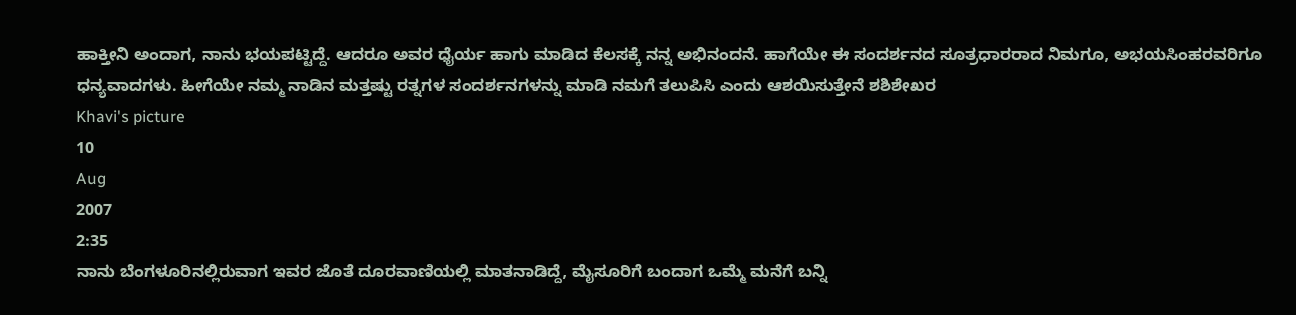ಹಾಕ್ತೀನಿ ಅಂದಾಗ, ನಾನು ಭಯಪಟ್ಟಿದ್ದೆ. ಆದರೂ ಅವರ ಧೈರ್ಯ ಹಾಗು ಮಾಡಿದ ಕೆಲಸಕ್ಕೆ ನನ್ನ ಅಭಿನಂದನೆ. ಹಾಗೆಯೇ ಈ ಸಂದರ್ಶನದ ಸೂತ್ರಧಾರರಾದ ನಿಮಗೂ, ಅಭಯಸಿಂಹರವರಿಗೂ ಧನ್ಯವಾದಗಳು. ಹೀಗೆಯೇ ನಮ್ಮ ನಾಡಿನ ಮತ್ತಷ್ಟು ರತ್ನಗಳ ಸಂದರ್ಶನಗಳನ್ನು ಮಾಡಿ ನಮಗೆ ತಲುಪಿಸಿ ಎಂದು ಆಶಯಿಸುತ್ತೇನೆ ಶಶಿಶೇಖರ
Khavi's picture
10
Aug
2007
2:35
ನಾನು ಬೆಂಗಳೂರಿನಲ್ಲಿರುವಾಗ ಇವರ ಜೊತೆ ದೂರವಾಣಿಯಲ್ಲಿ ಮಾತನಾಡಿದ್ದೆ, ಮೈಸೂರಿಗೆ ಬಂದಾಗ ಒಮ್ಮೆ ಮನೆಗೆ ಬನ್ನಿ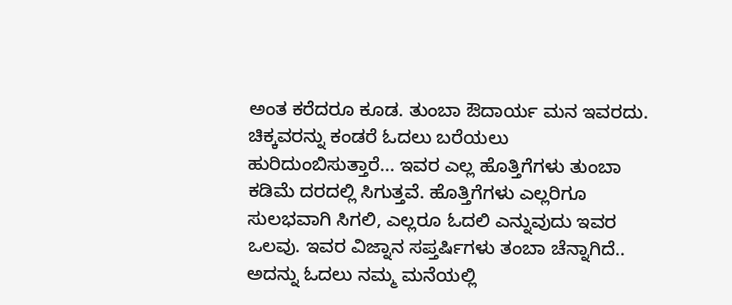ಅಂತ ಕರೆದರೂ ಕೂಡ. ತುಂಬಾ ಔದಾರ್ಯ ಮನ ಇವರದು. ಚಿಕ್ಕವರನ್ನು ಕಂಡರೆ ಓದಲು ಬರೆಯಲು ಹುರಿದುಂಬಿಸುತ್ತಾರೆ... ಇವರ ಎಲ್ಲ ಹೊತ್ತಿಗೆಗಳು ತುಂಬಾ ಕಡಿಮೆ ದರದಲ್ಲಿ ಸಿಗುತ್ತವೆ. ಹೊತ್ತಿಗೆಗಳು ಎಲ್ಲರಿಗೂ ಸುಲಭವಾಗಿ ಸಿಗಲಿ, ಎಲ್ಲರೂ ಓದಲಿ ಎನ್ನುವುದು ಇವರ ಒಲವು. ಇವರ ವಿಜ್ನಾನ ಸಪ್ತರ್ಷಿಗಳು ತಂಬಾ ಚೆನ್ನಾಗಿದೆ.. ಅದನ್ನು ಓದಲು ನಮ್ಮ ಮನೆಯಲ್ಲಿ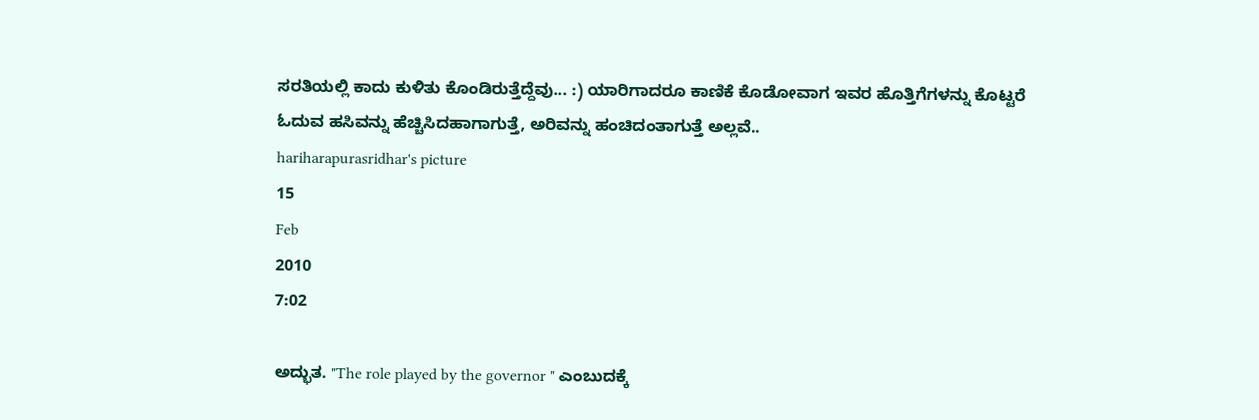ಸರತಿಯಲ್ಲಿ ಕಾದು ಕುಳಿತು ಕೊಂಡಿರುತ್ತೆದ್ದೆವು... :) ಯಾರಿಗಾದರೂ ಕಾಣಿಕೆ ಕೊಡೋವಾಗ ಇವರ ಹೊತ್ತಿಗೆಗಳನ್ನು ಕೊಟ್ಟರೆ ಓದುವ ಹಸಿವನ್ನು ಹೆಚ್ಚಿಸಿದಹಾಗಾಗುತ್ತೆ, ಅರಿವನ್ನು ಹಂಚಿದಂತಾಗುತ್ತೆ ಅಲ್ಲವೆ..
hariharapurasridhar's picture
15
Feb
2010
7:02

ಅದ್ಭುತ. "The role played by the governor " ಎಂಬುದಕ್ಕೆ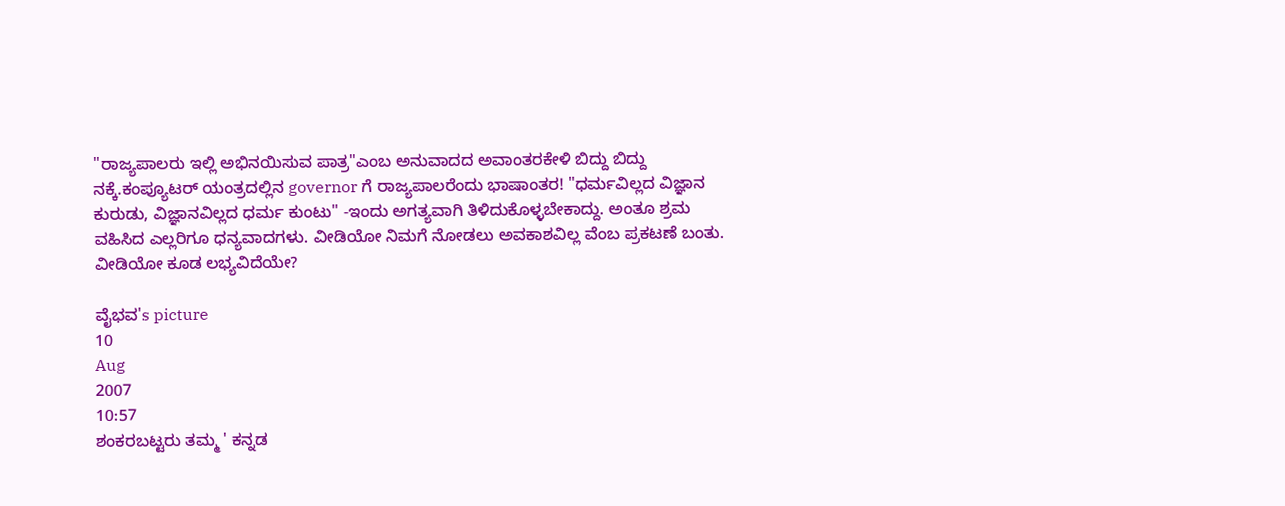"ರಾಜ್ಯಪಾಲರು ಇಲ್ಲಿ ಅಭಿನಯಿಸುವ ಪಾತ್ರ"ಎಂಬ ಅನುವಾದದ ಅವಾಂತರಕೇಳಿ ಬಿದ್ದು ಬಿದ್ದು ನಕ್ಕೆ.ಕಂಪ್ಯೂಟರ್ ಯಂತ್ರದಲ್ಲಿನ governor ಗೆ ರಾಜ್ಯಪಾಲರೆಂದು ಭಾಷಾಂತರ! "ಧರ್ಮವಿಲ್ಲದ ವಿಜ್ಞಾನ ಕುರುಡು, ವಿಜ್ಞಾನವಿಲ್ಲದ ಧರ್ಮ ಕುಂಟು" -ಇಂದು ಅಗತ್ಯವಾಗಿ ತಿಳಿದುಕೊಳ್ಳಬೇಕಾದ್ದು. ಅಂತೂ ಶ್ರಮ ವಹಿಸಿದ ಎಲ್ಲರಿಗೂ ಧನ್ಯವಾದಗಳು. ವೀಡಿಯೋ ನಿಮಗೆ ನೋಡಲು ಅವಕಾಶವಿಲ್ಲ ವೆಂಬ ಪ್ರಕಟಣೆ ಬಂತು. ವೀಡಿಯೋ ಕೂಡ ಲಭ್ಯವಿದೆಯೇ?

ವೈಭವ's picture
10
Aug
2007
10:57
ಶಂಕರಬಟ್ಟರು ತಮ್ಮ ' ಕನ್ನಡ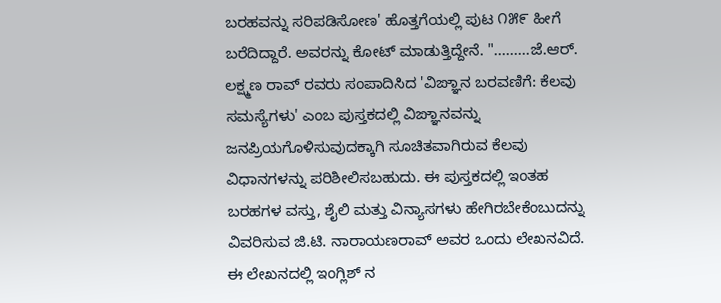ಬರಹವನ್ನು ಸರಿಪಡಿಸೋಣ' ಹೊತ್ತಗೆಯಲ್ಲಿ ಪುಟ ೧೫೯ ಹೀಗೆ ಬರೆದಿದ್ದಾರೆ. ಅವರನ್ನು ಕೋಟ್ ಮಾಡುತ್ತಿದ್ದೇನೆ. ".........ಜೆ.ಆರ್. ಲಕ್ಷ್ಮಣ ರಾವ್ ರವರು ಸಂಪಾದಿಸಿದ 'ವಿಙ್ಞಾನ ಬರವಣಿಗೆ: ಕೆಲವು ಸಮಸ್ಯೆಗಳು' ಎಂಬ ಪುಸ್ತಕದಲ್ಲಿ ವಿಙ್ಞಾನವನ್ನು ಜನಪ್ರಿಯಗೊಳಿಸುವುದಕ್ಕಾಗಿ ಸೂಚಿತವಾಗಿರುವ ಕೆಲವು ವಿಧಾನಗಳನ್ನು ಪರಿಶೀಲಿಸಬಹುದು. ಈ ಪುಸ್ತಕದಲ್ಲಿ ಇಂತಹ ಬರಹಗಳ ವಸ್ತು, ಶೈಲಿ ಮತ್ತು ವಿನ್ಯಾಸಗಳು ಹೇಗಿರಬೇಕೆಂಬುದನ್ನು ವಿವರಿಸುವ ಜಿ.ಟಿ. ನಾರಾಯಣರಾವ್ ಅವರ ಒಂದು ಲೇಖನವಿದೆ. ಈ ಲೇಖನದಲ್ಲಿ ಇಂಗ್ಲಿಶ್ ನ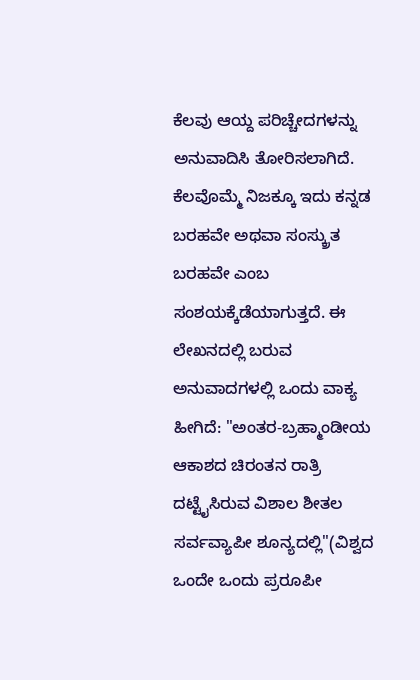ಕೆಲವು ಆಯ್ದ ಪರಿಚ್ಚೇದಗಳನ್ನು ಅನುವಾದಿಸಿ ತೋರಿಸಲಾಗಿದೆ. ಕೆಲವೊಮ್ಮೆ ನಿಜಕ್ಕೂ ಇದು ಕನ್ನಡ ಬರಹವೇ ಅಥವಾ ಸಂಸ್ಕ್ರುತ ಬರಹವೇ ಎಂಬ ಸಂಶಯಕ್ಕೆಡೆಯಾಗುತ್ತದೆ. ಈ ಲೇಖನದಲ್ಲಿ ಬರುವ ಅನುವಾದಗಳಲ್ಲಿ ಒಂದು ವಾಕ್ಯ ಹೀಗಿದೆ: "ಅಂತರ-ಬ್ರಹ್ಮಾಂಡೀಯ ಆಕಾಶದ ಚಿರಂತನ ರಾತ್ರಿ ದಟ್ಟೈಸಿರುವ ವಿಶಾಲ ಶೀತಲ ಸರ್ವವ್ಯಾಪೀ ಶೂನ್ಯದಲ್ಲಿ"(ವಿಶ್ವದ ಒಂದೇ ಒಂದು ಪ್ರರೂಪೀ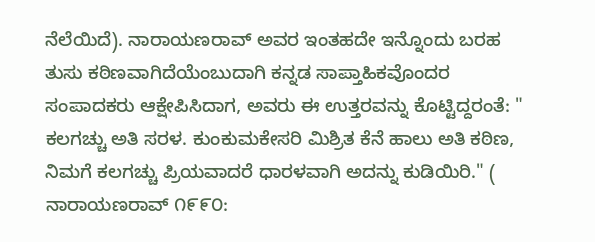ನೆಲೆಯಿದೆ). ನಾರಾಯಣರಾವ್ ಅವರ ಇಂತಹದೇ ಇನ್ನೊಂದು ಬರಹ ತುಸು ಕಠಿಣವಾಗಿದೆಯೆಂಬುದಾಗಿ ಕನ್ನಡ ಸಾಪ್ತಾಹಿಕವೊಂದರ ಸಂಪಾದಕರು ಆಕ್ಷೇಪಿಸಿದಾಗ, ಅವರು ಈ ಉತ್ತರವನ್ನು ಕೊಟ್ಟಿದ್ದರಂತೆ: " ಕಲಗಚ್ಚು ಅತಿ ಸರಳ. ಕುಂಕುಮಕೇಸರಿ ಮಿಶ್ರಿತ ಕೆನೆ ಹಾಲು ಅತಿ ಕಠಿಣ, ನಿಮಗೆ ಕಲಗಚ್ಚು ಪ್ರಿಯವಾದರೆ ಧಾರಳವಾಗಿ ಅದನ್ನು ಕುಡಿಯಿರಿ." ( ನಾರಾಯಣರಾವ್ ೧೯೯೦: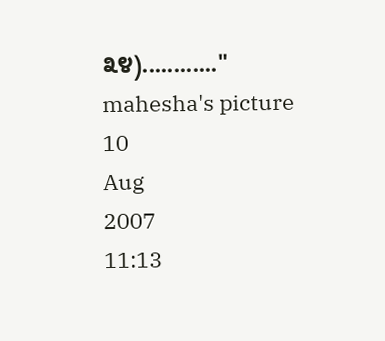೩೪)............"
mahesha's picture
10
Aug
2007
11:13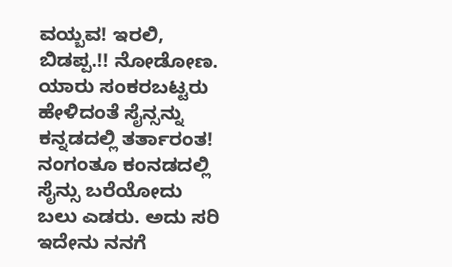ವಯ್ಬವ! ಇರಲಿ, ಬಿಡಪ್ಪ.!! ನೋಡೋಣ. ಯಾರು ಸಂಕರಬಟ್ಟರು ಹೇಳಿದಂತೆ ಸೈನ್ಸನ್ನು ಕನ್ನಡದಲ್ಲಿ ತರ್ತಾರಂತ! ನಂಗಂತೂ ಕಂನಡದಲ್ಲಿ ಸೈನ್ಸು ಬರೆಯೋದು ಬಲು ಎಡರು. ಅದು ಸರಿ ಇದೇನು ನನಗೆ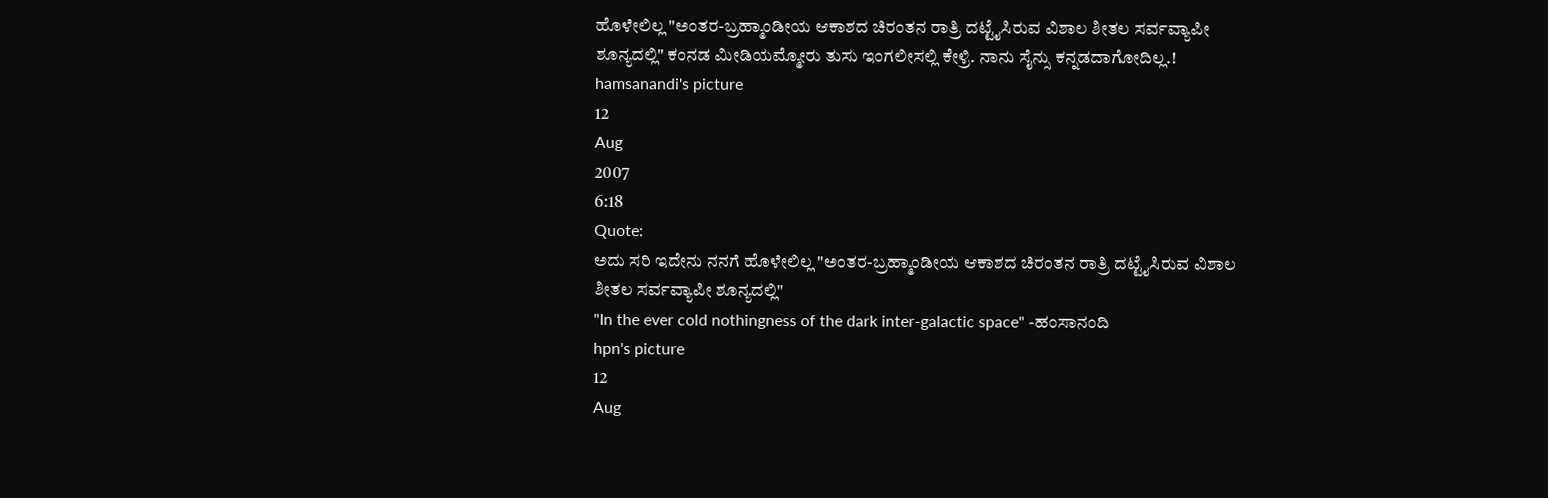ಹೊಳೇಲಿಲ್ಲ "ಅಂತರ-ಬ್ರಹ್ಮಾಂಡೀಯ ಆಕಾಶದ ಚಿರಂತನ ರಾತ್ರಿ ದಟ್ಟೈಸಿರುವ ವಿಶಾಲ ಶೀತಲ ಸರ್ವವ್ಯಾಪೀ ಶೂನ್ಯದಲ್ಲಿ" ಕಂನಡ ಮೀಡಿಯಮ್ಮೋರು ತುಸು ಇಂಗಲೀಸಲ್ಲಿ ಕೇಳ್ರಿ. ನಾನು ಸೈನ್ಸು ಕನ್ನಡದಾಗೋದಿಲ್ಲ.!
hamsanandi's picture
12
Aug
2007
6:18
Quote:
ಅದು ಸರಿ ಇದೇನು ನನಗೆ ಹೊಳೇಲಿಲ್ಲ "ಅಂತರ-ಬ್ರಹ್ಮಾಂಡೀಯ ಆಕಾಶದ ಚಿರಂತನ ರಾತ್ರಿ ದಟ್ಟೈಸಿರುವ ವಿಶಾಲ ಶೀತಲ ಸರ್ವವ್ಯಾಪೀ ಶೂನ್ಯದಲ್ಲಿ"
"In the ever cold nothingness of the dark inter-galactic space" -ಹಂಸಾನಂದಿ
hpn's picture
12
Aug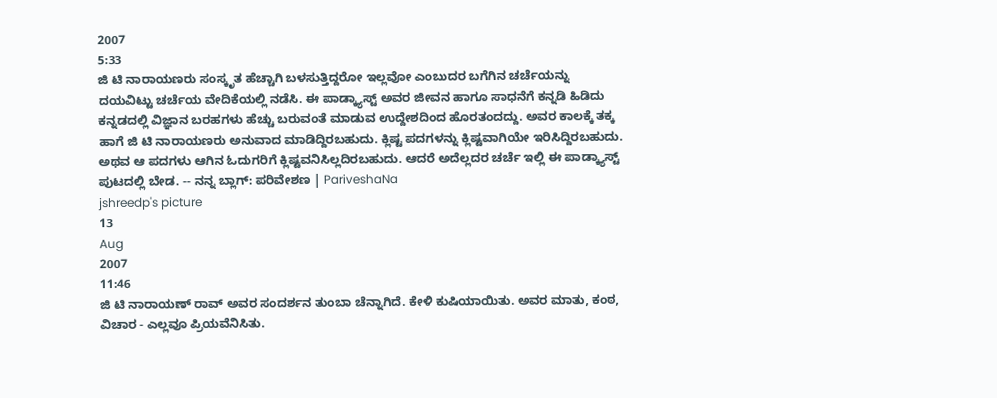2007
5:33
ಜಿ ಟಿ ನಾರಾಯಣರು ಸಂಸ್ಕೃತ ಹೆಚ್ಚಾಗಿ ಬಳಸುತ್ತಿದ್ದರೋ ಇಲ್ಲವೋ ಎಂಬುದರ ಬಗೆಗಿನ ಚರ್ಚೆಯನ್ನು ದಯವಿಟ್ಟು ಚರ್ಚೆಯ ವೇದಿಕೆಯಲ್ಲಿ ನಡೆಸಿ. ಈ ಪಾಡ್ಕ್ಯಾಸ್ಟ್ ಅವರ ಜೀವನ ಹಾಗೂ ಸಾಧನೆಗೆ ಕನ್ನಡಿ ಹಿಡಿದು ಕನ್ನಡದಲ್ಲಿ ವಿಜ್ಞಾನ ಬರಹಗಳು ಹೆಚ್ಚು ಬರುವಂತೆ ಮಾಡುವ ಉದ್ದೇಶದಿಂದ ಹೊರತಂದದ್ದು. ಅವರ ಕಾಲಕ್ಕೆ ತಕ್ಕ ಹಾಗೆ ಜಿ ಟಿ ನಾರಾಯಣರು ಅನುವಾದ ಮಾಡಿದ್ದಿರಬಹುದು. ಕ್ಲಿಷ್ಟ ಪದಗಳನ್ನು ಕ್ಲಿಷ್ಟವಾಗಿಯೇ ಇರಿಸಿದ್ದಿರಬಹುದು. ಅಥವ ಆ ಪದಗಳು ಆಗಿನ ಓದುಗರಿಗೆ ಕ್ಲಿಷ್ಟವನಿಸಿಲ್ಲದಿರಬಹುದು. ಆದರೆ ಅದೆಲ್ಲದರ ಚರ್ಚೆ ಇಲ್ಲಿ ಈ ಪಾಡ್ಕ್ಯಾಸ್ಟ್ ಪುಟದಲ್ಲಿ ಬೇಡ. -- ನನ್ನ ಬ್ಲಾಗ್: ಪರಿವೇಶಣ | PariveshaNa
jshreedp's picture
13
Aug
2007
11:46
ಜಿ ಟಿ ನಾರಾಯಣ್ ರಾವ್ ಅವರ ಸಂದರ್ಶನ ತುಂಬಾ ಚೆನ್ನಾಗಿದೆ. ಕೇಳಿ ಕುಷಿಯಾಯಿತು. ಅವರ ಮಾತು, ಕಂಠ, ವಿಚಾರ - ಎಲ್ಲವೂ ಪ್ರಿಯವೆನಿಸಿತು.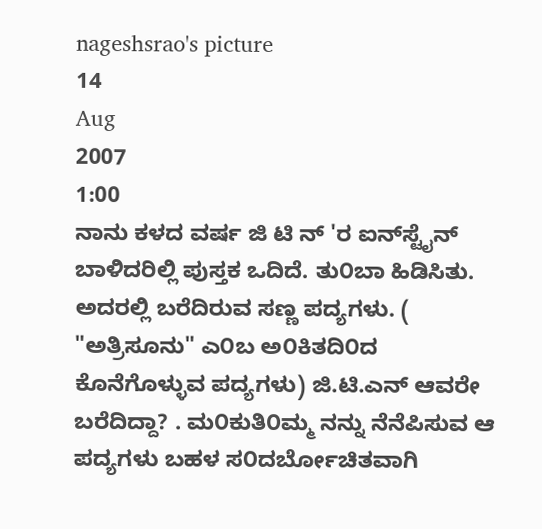nageshsrao's picture
14
Aug
2007
1:00
ನಾನು ಕಳದ ವರ್ಷ ಜಿ ಟಿ ನ್ 'ರ ಐನ್‍ಸ್ಟೈನ್ ಬಾಳಿದರಿಲ್ಲಿ ಪುಸ್ತಕ ಒದಿದೆ. ತು೦ಬಾ ಹಿಡಿಸಿತು. ಅದರಲ್ಲಿ ಬರೆದಿರುವ ಸಣ್ಣ ಪದ್ಯಗಳು. ( "ಅತ್ರಿಸೂನು" ಎ೦ಬ ಅ೦ಕಿತದಿ೦ದ ಕೊನೆಗೊಳ್ಳುವ ಪದ್ಯಗಳು) ಜಿ.ಟಿ.ಎನ್ ಆವರೇ ಬರೆದಿದ್ದಾ? . ಮ೦ಕುತಿ೦ಮ್ಮ ನನ್ನು ನೆನೆಪಿಸುವ ಆ ಪದ್ಯಗಳು ಬಹಳ ಸ೦ದರ್ಬೋಚಿತವಾಗಿ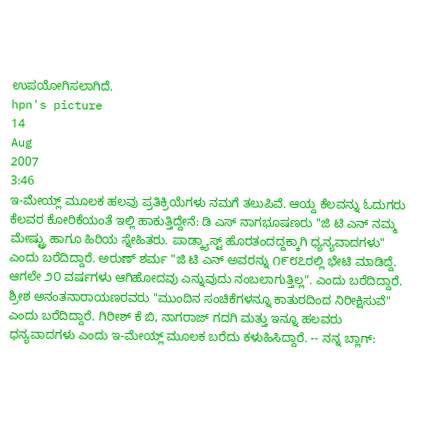ಉಪಯೋಗಿಸಲಾಗಿದೆ.
hpn's picture
14
Aug
2007
3:46
ಇ-ಮೇಯ್ಲ್ ಮೂಲಕ ಹಲವು ಪ್ರತಿಕ್ರಿಯೆಗಳು ನಮಗೆ ತಲುಪಿವೆ. ಆಯ್ದ ಕೆಲವನ್ನು ಓದುಗರು ಕೆಲವರ ಕೋರಿಕೆಯಂತೆ ಇಲ್ಲಿ ಹಾಕುತ್ತಿದ್ದೇನೆ: ಡಿ ಎಸ್ ನಾಗಭೂಷಣರು "ಜಿ ಟಿ ಎನ್ ನಮ್ಮ ಮೇಷ್ಟ್ರು ಹಾಗೂ ಹಿರಿಯ ಸ್ನೇಹಿತರು. ಪಾಡ್ಕ್ಯಾಸ್ಟ್ ಹೊರತಂದದ್ದಕ್ಕಾಗಿ ಧ್ಯನ್ಯವಾದಗಳು" ಎಂದು ಬರೆದಿದ್ದಾರೆ. ಅರುಣ್ ಶರ್ಮ "ಜಿ ಟಿ ಎನ್ ಅವರನ್ನು ೧೯೮೭ರಲ್ಲಿ ಭೇಟಿ ಮಾಡಿದ್ದೆ. ಆಗಲೇ ೨೦ ವರ್ಷಗಳು ಆಗಿಹೋದವು ಎನ್ನುವುದು ನಂಬಲಾಗುತ್ತಿಲ್ಲ". ಎಂದು ಬರೆದಿದ್ದಾರೆ. ಶ್ರೀಶ ಅನಂತನಾರಾಯಣರವರು "ಮುಂದಿನ ಸಂಚಿಕೆಗಳನ್ನೂ ಕಾತುರದಿಂದ ನಿರೀಕ್ಷಿಸುವೆ" ಎಂದು ಬರೆದಿದ್ದಾರೆ. ಗಿರೀಶ್ ಕೆ ಬಿ, ನಾಗರಾಜ್ ಗದಗಿ ಮತ್ತು ಇನ್ನೂ ಹಲವರು ಧನ್ಯವಾದಗಳು ಎಂದು ಇ-ಮೇಯ್ಲ್ ಮೂಲಕ ಬರೆದು ಕಳುಹಿಸಿದ್ದಾರೆ. -- ನನ್ನ ಬ್ಲಾಗ್: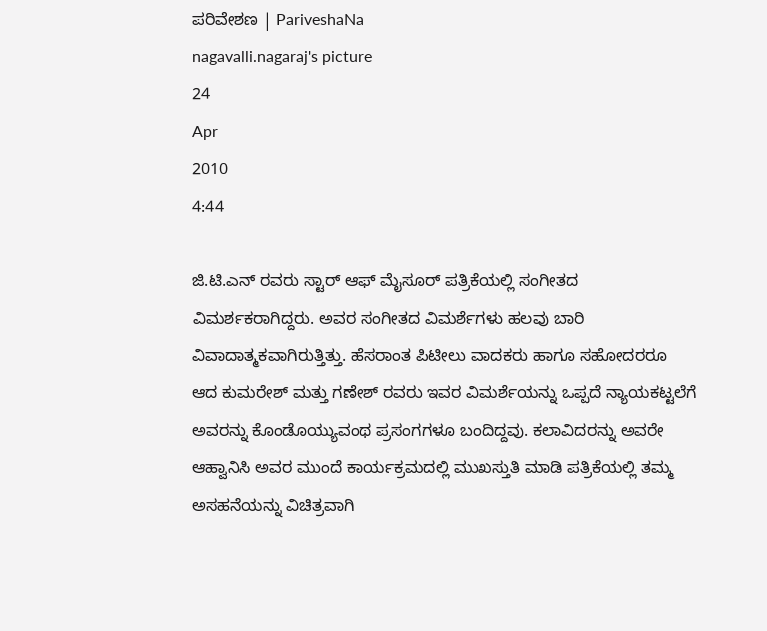ಪರಿವೇಶಣ | PariveshaNa
nagavalli.nagaraj's picture
24
Apr
2010
4:44

ಜಿ.ಟಿ.ಎನ್ ರವರು ಸ್ಟಾರ್ ಆಫ್ ಮೈಸೂರ್ ಪತ್ರಿಕೆಯಲ್ಲಿ ಸಂಗೀತದ ವಿಮರ್ಶಕರಾಗಿದ್ದರು. ಅವರ ಸಂಗೀತದ ವಿಮರ್ಶೆಗಳು ಹಲವು ಬಾರಿ ವಿವಾದಾತ್ಮಕವಾಗಿರುತ್ತಿತ್ತು. ಹೆಸರಾಂತ ಪಿಟೀಲು ವಾದಕರು ಹಾಗೂ ಸಹೋದರರೂ ಆದ ಕುಮರೇಶ್ ಮತ್ತು ಗಣೇಶ್ ರವರು ಇವರ ವಿಮರ್ಶೆಯನ್ನು ಒಪ್ಪದೆ ನ್ಯಾಯಕಟ್ಟಲೆಗೆ ಅವರನ್ನು ಕೊಂಡೊಯ್ಯುವಂಥ ಪ್ರಸಂಗಗಳೂ ಬಂದಿದ್ದವು. ಕಲಾವಿದರನ್ನು ಅವರೇ ಆಹ್ವಾನಿಸಿ ಅವರ ಮುಂದೆ ಕಾರ್ಯಕ್ರಮದಲ್ಲಿ ಮುಖಸ್ತುತಿ ಮಾಡಿ ಪತ್ರಿಕೆಯಲ್ಲಿ ತಮ್ಮ ಅಸಹನೆಯನ್ನು ವಿಚಿತ್ರವಾಗಿ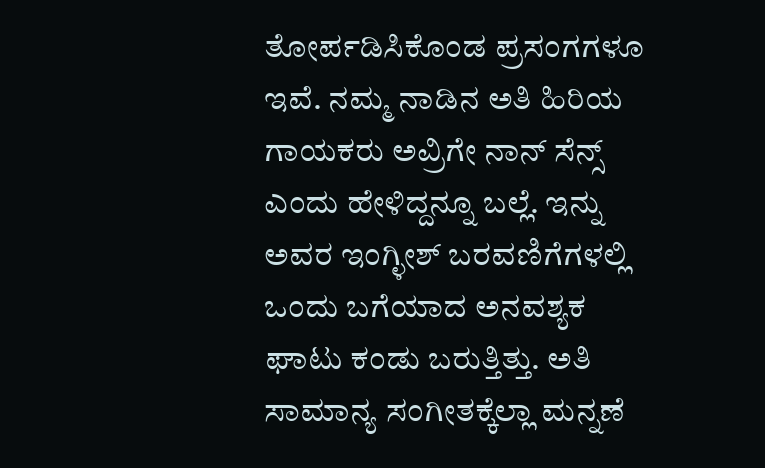ತೋರ್ಪಡಿಸಿಕೊಂಡ ಪ್ರಸಂಗಗಳೂ ಇವೆ. ನಮ್ಮ ನಾಡಿನ ಅತಿ ಹಿರಿಯ ಗಾಯಕರು ಅವ್ರಿಗೇ ನಾನ್ ಸೆನ್ಸ್ ಎಂದು ಹೇಳಿದ್ದನ್ನೂ ಬಲ್ಲೆ. ಇನ್ನು ಅವರ ಇಂಗ್ಳೀಶ್ ಬರವಣಿಗೆಗಳಲ್ಲಿ ಒಂದು ಬಗೆಯಾದ ಅನವಶ್ಯಕ ಘಾಟು ಕಂಡು ಬರುತ್ತಿತ್ತು. ಅತಿ ಸಾಮಾನ್ಯ ಸಂಗೀತಕ್ಕೆಲ್ಲಾ ಮನ್ನಣೆ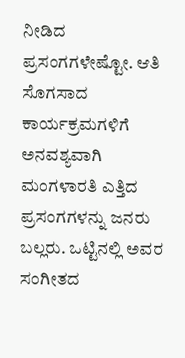ನೀಡಿದ ಪ್ರಸಂಗಗಳೇಷ್ಟೋ. ಆತಿ ಸೊಗಸಾದ ಕಾರ್ಯಕ್ರಮಗಳಿಗೆ ಅನವಶ್ಯವಾಗಿ ಮಂಗಳಾರತಿ ಎತ್ತಿದ ಪ್ರಸಂಗಗಳನ್ನು ಜನರು ಬಲ್ಲರು. ಒಟ್ಟಿನಲ್ಲಿ ಅವರ ಸಂಗೀತದ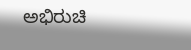ಅಭಿರುಚಿ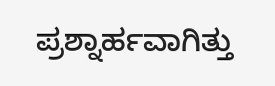ಪ್ರಶ್ನಾರ್ಹವಾಗಿತ್ತು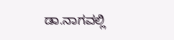ಡಾ.ನಾಗವಲ್ಲಿ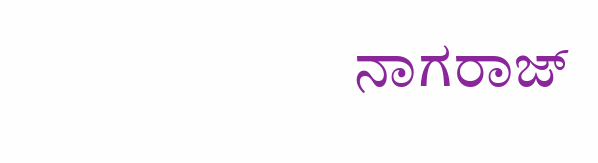ನಾಗರಾಜ್